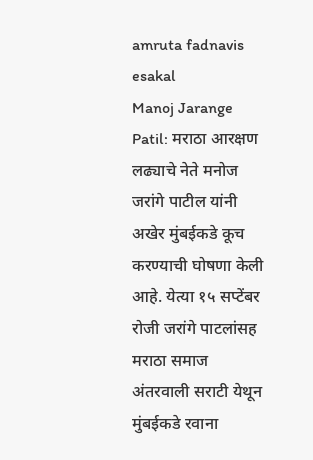amruta fadnavis
esakal
Manoj Jarange Patil: मराठा आरक्षण लढ्याचे नेते मनोज जरांगे पाटील यांनी अखेर मुंबईकडे कूच करण्याची घोषणा केली आहे. येत्या १५ सप्टेंबर रोजी जरांगे पाटलांसह मराठा समाज अंतरवाली सराटी येथून मुंबईकडे रवाना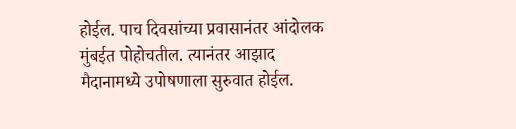होईल. पाच दिवसांच्या प्रवासानंतर आंदोलक मुंबईत पोहोचतील. त्यानंतर आझाद मैदानामध्ये उपोषणाला सुरुवात होईल.